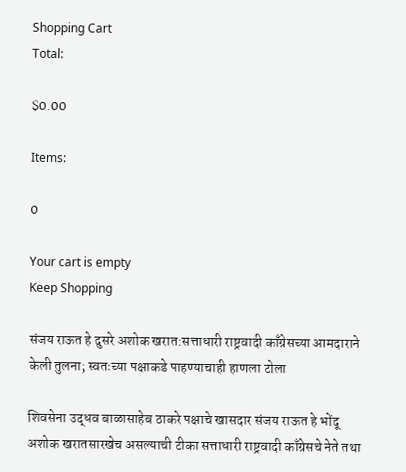Shopping Cart
Total:

$0.00

Items:

0

Your cart is empty
Keep Shopping

संजय राऊत हे दुसरे अशोक खरात:सत्ताधारी राष्ट्रवादी काँग्रेसच्या आमदाराने केली तुलना; स्वतःच्या पक्षाकडे पाहण्याचाही हाणला टोला

शिवसेना उद्धव बाळासाहेब ठाकरे पक्षाचे खासदार संजय राऊत हे भोंदू अशोक खरातसारखेच असल्याची टीका सत्ताधारी राष्ट्रवादी काँग्रेसचे नेते तथा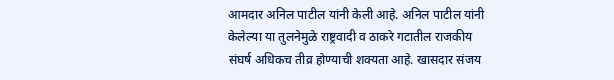आमदार अनिल पाटील यांनी केली आहे. अनिल पाटील यांनी केलेल्या या तुलनेमुळे राष्ट्रवादी व ठाकरे गटातील राजकीय संघर्ष अधिकच तीव्र होण्याची शक्यता आहे. खासदार संजय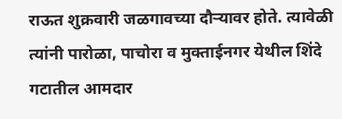राऊत शुक्रवारी जळगावच्या दौऱ्यावर होते. त्यावेळी त्यांनी पारोळा, पाचोरा व मुक्ताईनगर येथील शिंदे गटातील आमदार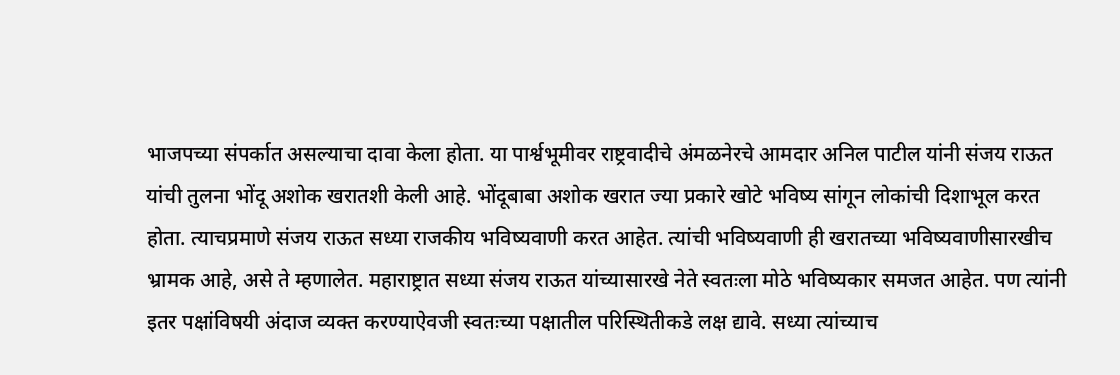भाजपच्या संपर्कात असल्याचा दावा केला होता. या पार्श्वभूमीवर राष्ट्रवादीचे अंमळनेरचे आमदार अनिल पाटील यांनी संजय राऊत यांची तुलना भोंदू अशोक खरातशी केली आहे. भोंदूबाबा अशोक खरात ज्या प्रकारे खोटे भविष्य सांगून लोकांची दिशाभूल करत होता. त्याचप्रमाणे संजय राऊत सध्या राजकीय भविष्यवाणी करत आहेत. त्यांची भविष्यवाणी ही खरातच्या भविष्यवाणीसारखीच भ्रामक आहे, असे ते म्हणालेत. महाराष्ट्रात सध्या संजय राऊत यांच्यासारखे नेते स्वतःला मोठे भविष्यकार समजत आहेत. पण त्यांनी इतर पक्षांविषयी अंदाज व्यक्त करण्याऐवजी स्वतःच्या पक्षातील परिस्थितीकडे लक्ष द्यावे. सध्या त्यांच्याच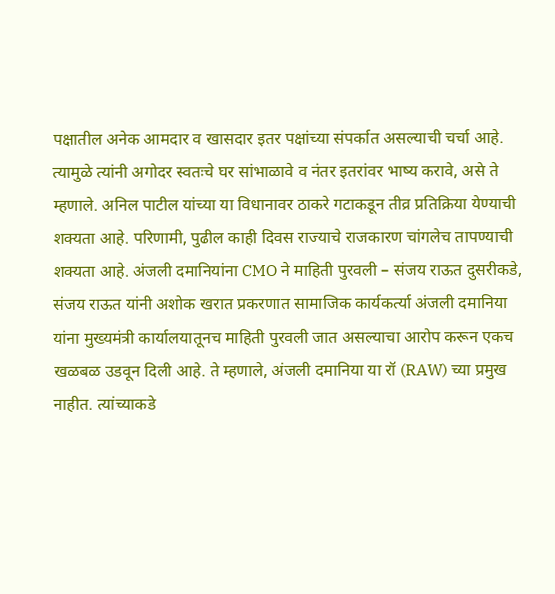पक्षातील अनेक आमदार व खासदार इतर पक्षांच्या संपर्कात असल्याची चर्चा आहे. त्यामुळे त्यांनी अगोदर स्वतःचे घर सांभाळावे व नंतर इतरांवर भाष्य करावे, असे ते म्हणाले. अनिल पाटील यांच्या या विधानावर ठाकरे गटाकडून तीव्र प्रतिक्रिया येण्याची शक्यता आहे. परिणामी, पुढील काही दिवस राज्याचे राजकारण चांगलेच तापण्याची शक्यता आहे. अंजली दमानियांना CMO ने माहिती पुरवली – संजय राऊत दुसरीकडे, संजय राऊत यांनी अशोक खरात प्रकरणात सामाजिक कार्यकर्त्या अंजली दमानिया यांना मुख्यमंत्री कार्यालयातूनच माहिती पुरवली जात असल्याचा आरोप करून एकच खळबळ उडवून दिली आहे. ते म्हणाले, अंजली दमानिया या रॉ (RAW) च्या प्रमुख नाहीत. त्यांच्याकडे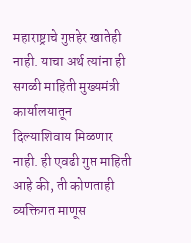महाराष्ट्राचे गुप्तहेर खातेही नाही. याचा अर्थ त्यांना ही सगळी माहिती मुख्यमंत्री कार्यालयातून दिल्याशिवाय मिळणार नाही. ही एवढी गुप्त माहिती आहे की, ती कोणताही व्यक्तिगत माणूस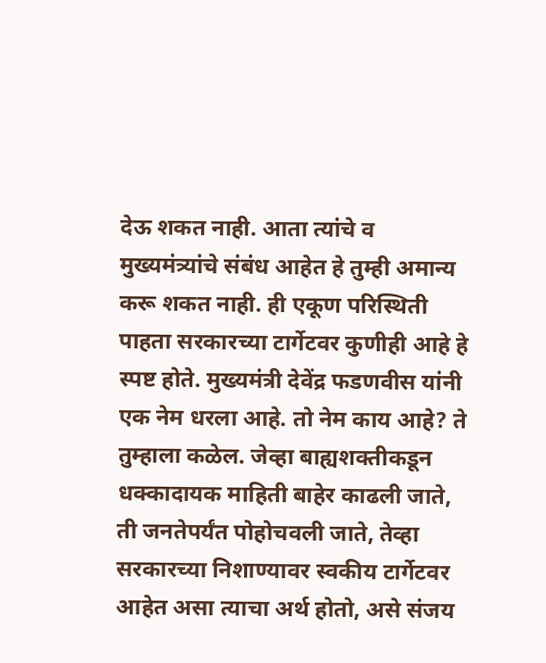देऊ शकत नाही. आता त्यांचे व मुख्यमंत्र्यांचे संबंध आहेत हे तुम्ही अमान्य करू शकत नाही. ही एकूण परिस्थिती पाहता सरकारच्या टार्गेटवर कुणीही आहे हे स्पष्ट होते. मुख्यमंत्री देवेंद्र फडणवीस यांनी एक नेम धरला आहे. तो नेम काय आहे? ते तुम्हाला कळेल. जेव्हा बाह्यशक्तीकडून धक्कादायक माहिती बाहेर काढली जाते, ती जनतेपर्यंत पोहोचवली जाते, तेव्हा सरकारच्या निशाण्यावर स्वकीय टार्गेटवर आहेत असा त्याचा अर्थ होतो, असे संजय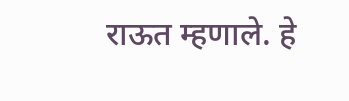राऊत म्हणाले. हे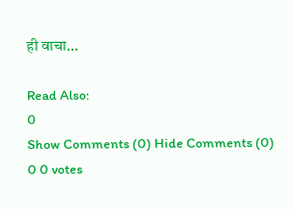ही वाचा…

Read Also:
0
Show Comments (0) Hide Comments (0)
0 0 votes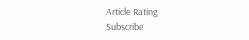Article Rating
Subscribe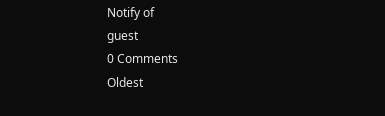Notify of
guest
0 Comments
Oldest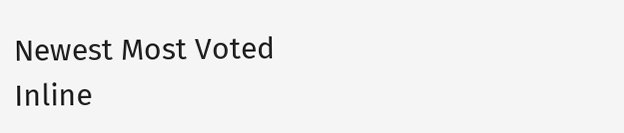Newest Most Voted
Inline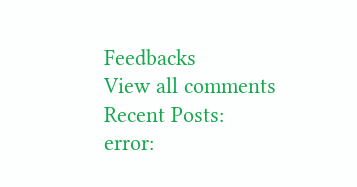Feedbacks
View all comments
Recent Posts:
error: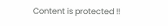Content is protected !!